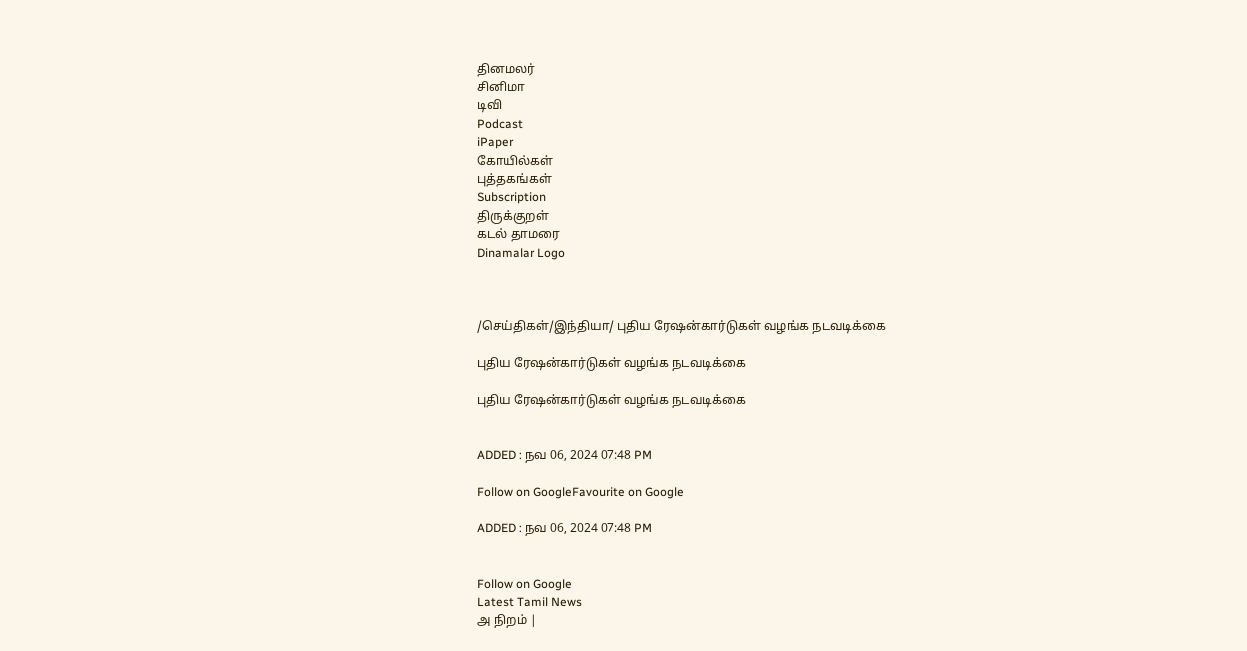தினமலர்
சினிமா
டிவி
Podcast
iPaper
கோயில்கள்
புத்தகங்கள்
Subscription
திருக்குறள்
கடல் தாமரை
Dinamalar Logo



/செய்திகள்/இந்தியா/ புதிய ரேஷன்கார்டுகள் வழங்க நடவடிக்கை

புதிய ரேஷன்கார்டுகள் வழங்க நடவடிக்கை

புதிய ரேஷன்கார்டுகள் வழங்க நடவடிக்கை


ADDED : நவ 06, 2024 07:48 PM

Follow on GoogleFavourite on Google

ADDED : நவ 06, 2024 07:48 PM


Follow on Google
Latest Tamil News
அ நிறம் |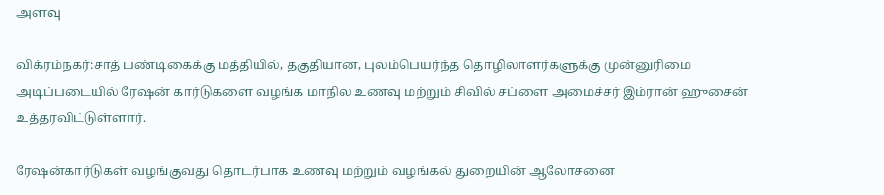அளவு

விக்ரம்நகர்:சாத் பண்டிகைக்கு மத்தியில், தகுதியான, புலம்பெயர்ந்த தொழிலாளர்களுக்கு முன்னுரிமை அடிப்படையில் ரேஷன் கார்டுகளை வழங்க மாநில உணவு மற்றும் சிவில் சப்ளை அமைச்சர் இம்ரான் ஹுசைன் உத்தரவிட்டுள்ளார்.

ரேஷன்கார்டுகள் வழங்குவது தொடர்பாக உணவு மற்றும் வழங்கல் துறையின் ஆலோசனை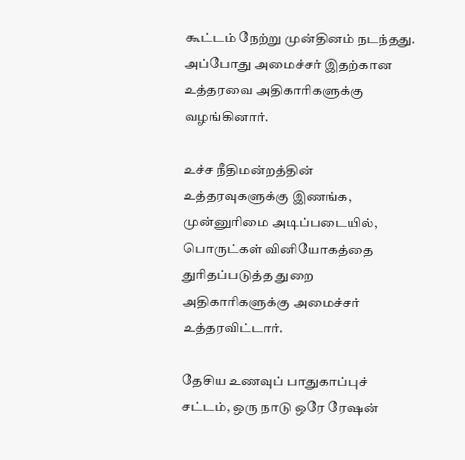கூட்டம் நேற்று முன்தினம் நடந்தது. அப்போது அமைச்சர் இதற்கான உத்தரவை அதிகாரிகளுக்கு வழங்கினார்.

உச்ச நீதிமன்றத்தின் உத்தரவுகளுக்கு இணங்க, முன்னுரிமை அடிப்படையில், பொருட்கள் வினியோகத்தை துரிதப்படுத்த துறை அதிகாரிகளுக்கு அமைச்சர் உத்தரவிட்டார்.

தேசிய உணவுப் பாதுகாப்புச் சட்டம், ஒரு நாடு ஒரே ரேஷன்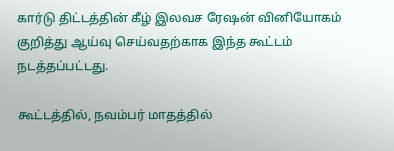கார்டு திட்டத்தின் கீழ் இலவச ரேஷன் வினியோகம் குறித்து ஆய்வு செய்வதற்காக இந்த கூட்டம் நடத்தப்பட்டது.

கூட்டத்தில், நவம்பர் மாதத்தில்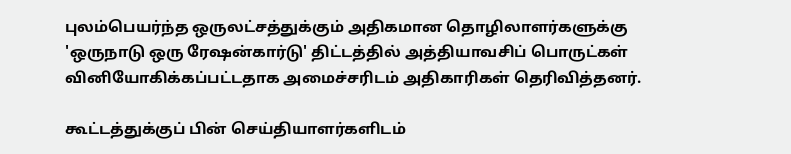புலம்பெயர்ந்த ஒருலட்சத்துக்கும் அதிகமான தொழிலாளர்களுக்கு 'ஒருநாடு ஒரு ரேஷன்கார்டு' திட்டத்தில் அத்தியாவசிப் பொருட்கள் வினியோகிக்கப்பட்டதாக அமைச்சரிடம் அதிகாரிகள் தெரிவித்தனர்.

கூட்டத்துக்குப் பின் செய்தியாளர்களிடம்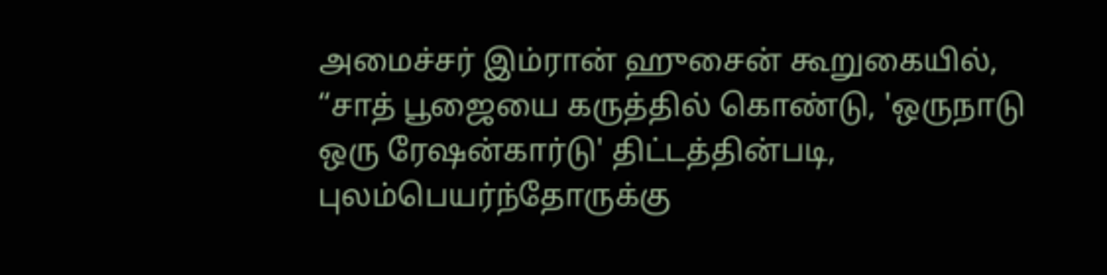அமைச்சர் இம்ரான் ஹுசைன் கூறுகையில், “சாத் பூஜையை கருத்தில் கொண்டு, 'ஒருநாடு ஒரு ரேஷன்கார்டு' திட்டத்தின்படி, புலம்பெயர்ந்தோருக்கு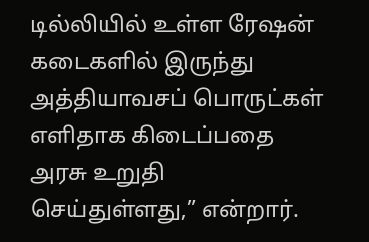டில்லியில் உள்ள ரேஷன் கடைகளில் இருந்து அத்தியாவசப் பொருட்கள் எளிதாக கிடைப்பதை அரசு உறுதி செய்துள்ளது,” என்றார்.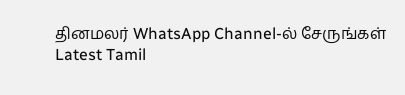தினமலர் WhatsApp Channel-ல் சேருங்கள்
Latest Tamil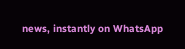news, instantly on WhatsApp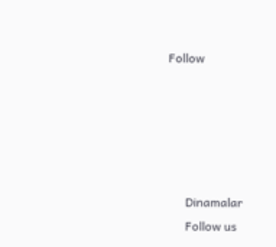Follow





      Dinamalar
      Follow us